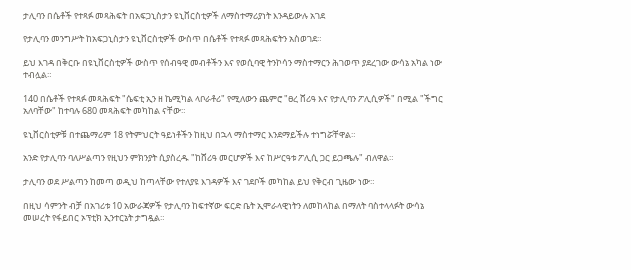ታሊባን በሴቶች የተጻፉ መጻሕፍት በአፍጋኒስታን ዩኒቨርስቲዎች ለማስተማሪያነት እንዳይውሉ አገደ

የታሊባን መንግሥት ከአፍጋኒስታን ዩኒቨርስቲዎች ውስጥ በሴቶች የተጻፉ መጻሕፍትን አስወገደ።

ይህ እገዳ በቅርቡ በዩኒቨርስቲዎች ውስጥ የሰብዓዊ መብቶችን እና የወሲባዊ ትንኮሳን ማስተማርን ሕገወጥ ያደረገው ውሳኔ አካል ነው ተብሏል።

140 በሴቶች የተጻፉ መጻሕፍት "ሴፍቲ ኢን ዘ ኬሚካል ላቦራቶሪ" የሚለውን ጨምሮ "ፀረ ሸሪዓ እና የታሊባን ፖሊሲዎች" በሚል "ችግር አለባቸው" ከተባሉ 680 መጻሕፍት መካከል ናቸው።

ዩኒቨርስቲዎቹ በተጨማሪም 18 የትምህርት ዓይነቶችን ከዚህ በኋላ ማስተማር እንደማይችሉ ተነግሯቸዋል።

አንድ የታሊባን ባለሥልጣን የዚህን ምክንያት ሲያስረዱ "ከሸሪዓ መርሆዎች እና ከሥርዓቱ ፖሊሲ ጋር ይጋጫሉ" ብለዋል።

ታሊባን ወደ ሥልጣን ከመጣ ወዲህ ከጣላቸው የተለያዩ እገዳዎች እና ገደቦች መካከል ይህ የቅርብ ጊዜው ነው።

በዚህ ሳምንት ብቻ በአገሪቱ 10 አውራጃዎች የታሊባን ከፍተኛው ፍርድ ቤት ኢሞራላዊነትን ለመከላከል በማለት ባስተላላፉት ውሳኔ መሠረት የፋይበር ኦፕቲክ ኢንተርኔት ታግዷል።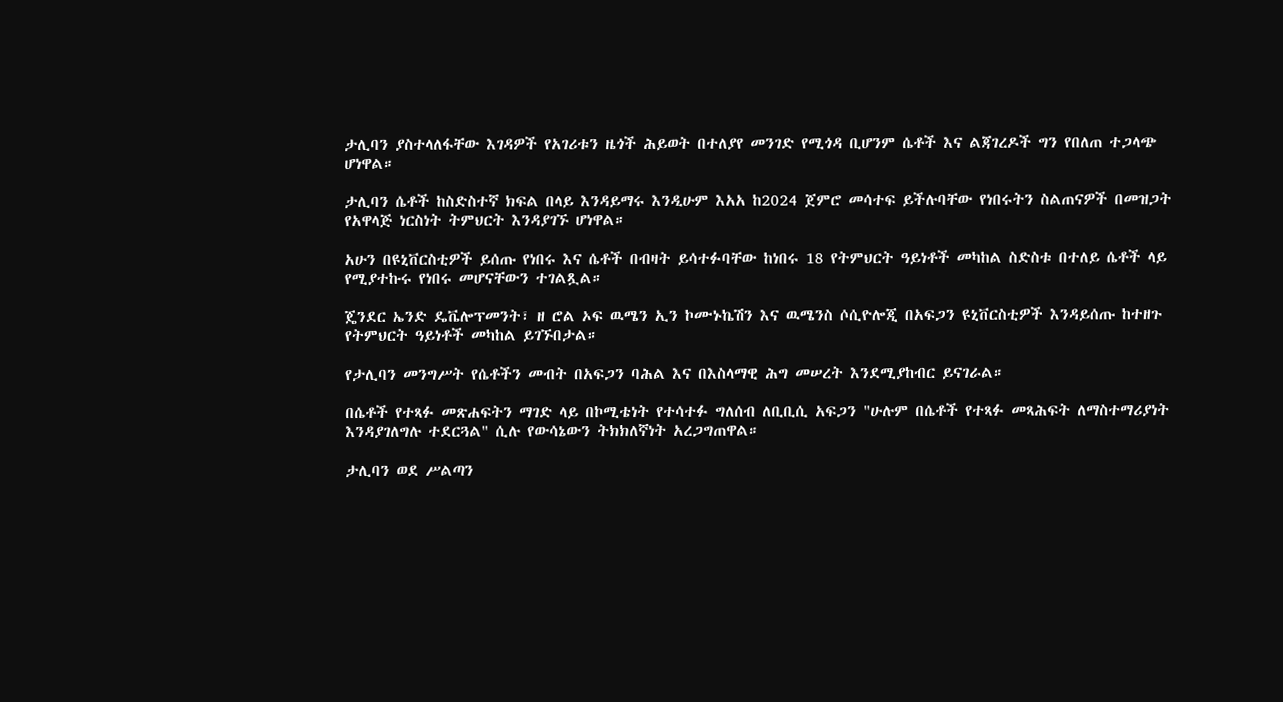ታሊባን ያስተላለፋቸው እገዳዎች የአገሪቱን ዜጎች ሕይወት በተለያየ መንገድ የሚጎዳ ቢሆንም ሴቶች እና ልጃገረዶች ግን የበለጠ ተጋላጭ ሆነዋል።

ታሊባን ሴቶች ከስድስተኛ ክፍል በላይ እንዳይማሩ እንዲሁም እአአ ከ2024 ጀምሮ መሳተፍ ይችሉባቸው የነበሩትን ስልጠናዎች በመዝጋት የአዋላጅ ነርስነት ትምህርት እንዳያገኙ ሆነዋል።

አሁን በዩኒቨርስቲዎች ይሰጡ የነበሩ እና ሴቶች በብዛት ይሳተፉባቸው ከነበሩ 18 የትምህርት ዓይነቶች መካከል ስድስቱ በተለይ ሴቶች ላይ የሚያተኩሩ የነበሩ መሆናቸውን ተገልጿል።

ጄንደር ኤንድ ዴቬሎፕመንት፣ ዘ ሮል ኦፍ ዉሜን ኢን ኮሙኑኬሽን እና ዉሜንስ ሶሲዮሎጂ በአፍጋን ዩኒቨርስቲዎች እንዳይሰጡ ከተዘጉ የትምህርት ዓይነቶች መካከል ይገኙበታል።

የታሊባን መንግሥት የሴቶችን መብት በአፍጋን ባሕል እና በእስላማዊ ሕግ መሠረት እንደሚያከብር ይናገራል።

በሴቶች የተጻፉ መጽሐፍትን ማገድ ላይ በኮሚቴነት የተሳተፉ ግለሰብ ለቢቢሲ አፍጋን "ሁሉም በሴቶች የተጻፉ መጻሕፍት ለማስተማሪያነት እንዳያገለግሉ ተደርጓል" ሲሉ የውሳኔውን ትክክለኛነት አረጋግጠዋል።

ታሊባን ወደ ሥልጣን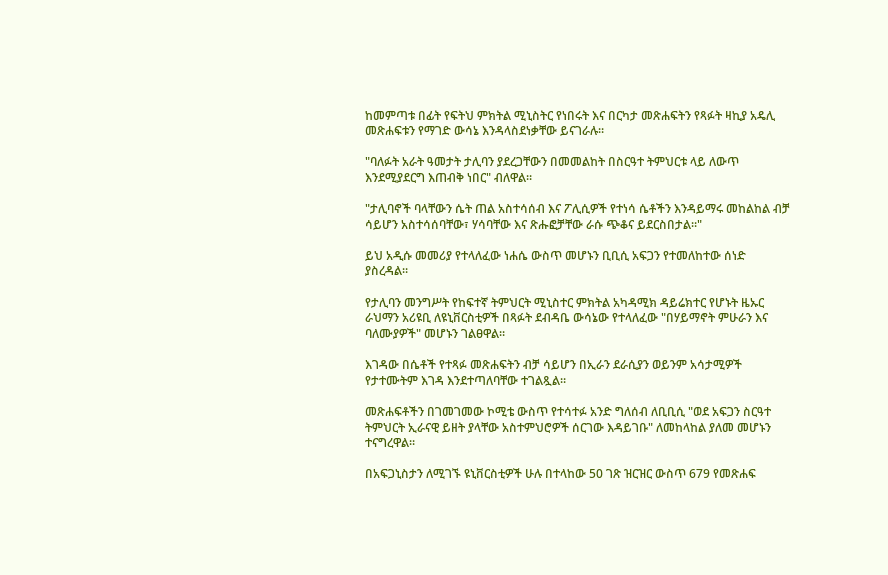ከመምጣቱ በፊት የፍትህ ምክትል ሚኒስትር የነበሩት እና በርካታ መጽሐፍትን የጻፉት ዛኪያ አዴሊ መጽሐፍቱን የማገድ ውሳኔ እንዳላስደነቃቸው ይናገራሉ።

"ባለፉት አራት ዓመታት ታሊባን ያደረጋቸውን በመመልከት በስርዓተ ትምህርቱ ላይ ለውጥ እንደሚያደርግ እጠብቅ ነበር" ብለዋል።

"ታሊባኖች ባላቸውን ሴት ጠል አስተሳሰብ እና ፖሊሲዎች የተነሳ ሴቶችን እንዳይማሩ መከልከል ብቻ ሳይሆን አስተሳሰባቸው፣ ሃሳባቸው እና ጽሑፎቻቸው ራሱ ጭቆና ይደርስበታል።"

ይህ አዲሱ መመሪያ የተላለፈው ነሐሴ ውስጥ መሆኑን ቢቢሲ አፍጋን የተመለከተው ሰነድ ያስረዳል።

የታሊባን መንግሥት የከፍተኛ ትምህርት ሚኒስተር ምክትል አካዳሚክ ዳይሬክተር የሆኑት ዜኡር ራህማን አሪዩቢ ለዩኒቨርስቲዎች በጻፉት ደብዳቤ ውሳኔው የተላለፈው "በሃይማኖት ምሁራን እና ባለሙያዎች" መሆኑን ገልፀዋል።

እገዳው በሴቶች የተጻፉ መጽሐፍትን ብቻ ሳይሆን በኢራን ደራሲያን ወይንም አሳታሚዎች የታተሙትም እገዳ እንደተጣለባቸው ተገልጿል።

መጽሐፍቶችን በገመገመው ኮሚቴ ውስጥ የተሳተፉ አንድ ግለሰብ ለቢቢሲ "ወደ አፍጋን ስርዓተ ትምህርት ኢራናዊ ይዘት ያላቸው አስተምህሮዎች ሰርገው እዳይገቡ" ለመከላከል ያለመ መሆኑን ተናግረዋል።

በአፍጋኒስታን ለሚገኙ ዩኒቨርስቲዎች ሁሉ በተላከው 50 ገጽ ዝርዝር ውስጥ 679 የመጽሐፍ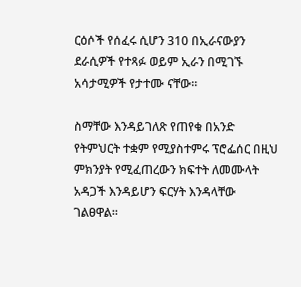ርዕሶች የሰፈሩ ሲሆን 310 በኢራናውያን ደራሲዎች የተጻፉ ወይም ኢራን በሚገኙ አሳታሚዎች የታተሙ ናቸው።

ስማቸው እንዳይገለጽ የጠየቁ በአንድ የትምህርት ተቋም የሚያስተምሩ ፕሮፌሰር በዚህ ምክንያት የሚፈጠረውን ክፍተት ለመሙላት አዳጋች እንዳይሆን ፍርሃት እንዳላቸው ገልፀዋል።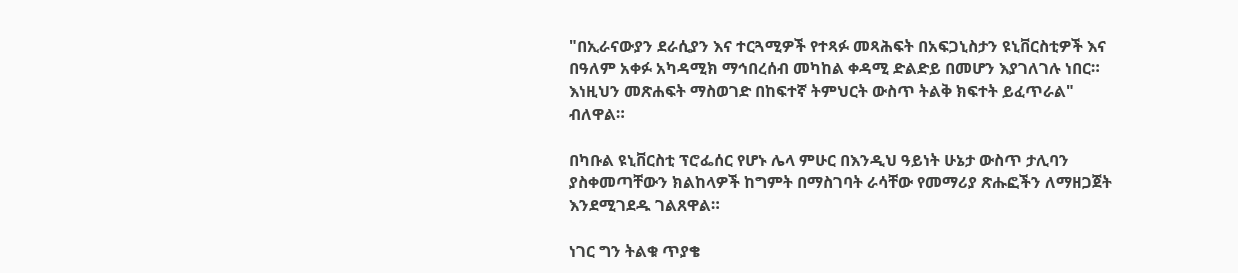"በኢራናውያን ደራሲያን እና ተርጓሚዎች የተጻፉ መጻሕፍት በአፍጋኒስታን ዩኒቨርስቲዎች እና በዓለም አቀፉ አካዳሚክ ማኅበረሰብ መካከል ቀዳሚ ድልድይ በመሆን እያገለገሉ ነበር። እነዚህን መጽሐፍት ማስወገድ በከፍተኛ ትምህርት ውስጥ ትልቅ ክፍተት ይፈጥራል" ብለዋል።

በካቡል ዩኒቨርስቲ ፕሮፌሰር የሆኑ ሌላ ምሁር በእንዲህ ዓይነት ሁኔታ ውስጥ ታሊባን ያስቀመጣቸውን ክልከላዎች ከግምት በማስገባት ራሳቸው የመማሪያ ጽሑፎችን ለማዘጋጀት እንደሚገደዱ ገልጸዋል።

ነገር ግን ትልቁ ጥያቄ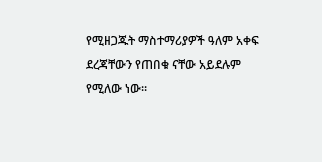የሚዘጋጁት ማስተማሪያዎች ዓለም አቀፍ ደረጃቸውን የጠበቁ ናቸው አይደሉም የሚለው ነው።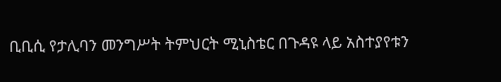ቢቢሲ የታሊባን መንግሥት ትምህርት ሚኒስቴር በጉዳዩ ላይ አስተያየቱን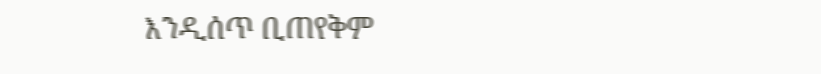እንዲሰጥ ቢጠየቅም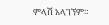ምላሽ አላገኘም።